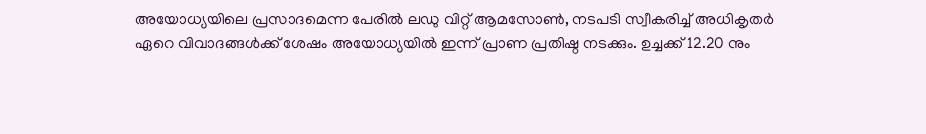അയോധ്യയിലെ പ്രസാദമെന്ന പേരിൽ ലഡു വിറ്റ് ആമസോൺ, നടപടി സ്വീകരിച്ച് അധികൃതർ
ഏറെ വിവാദങ്ങൾക്ക് ശേഷം അയോധ്യയിൽ ഇന്ന് പ്രാണ പ്രതിഷ്ഠ നടക്കും. ഉച്ചക്ക് 12.20 നും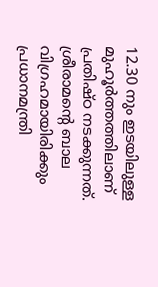12.30 നും ഇടയിലുള്ള മുഹൂർത്തത്തിലാണ് പ്രതിഷ്ഠ നടക്കുന്നത്. ശ്രീരാമന്റെ ബാല വിഗ്രഹമായിരിക്കും പ്രധാനമന്ത്രി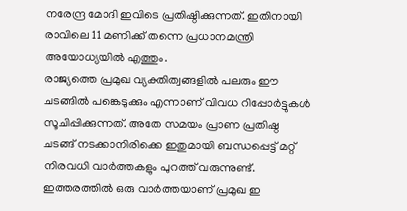നരേന്ദ്ര മോദി ഇവിടെ പ്രതിഷ്ഠിക്കുന്നത്. ഇതിനായി രാവിലെ 11 മണിക്ക് തന്നെ പ്രധാനമന്ത്രി അയോധ്യയിൽ എത്തും.
രാജ്യത്തെ പ്രമുഖ വ്യക്തിത്വങ്ങളിൽ പലരും ഈ ചടങ്ങിൽ പങ്കെടുക്കും എന്നാണ് വിവധ റിപ്പോർട്ടുകൾ സൂചിപ്പിക്കുന്നത്. അതേ സമയം പ്രാണ പ്രതിഷ്ഠ ചടങ്ങ് നടക്കാനിരിക്കെ ഇതുമായി ബന്ധപ്പെട്ട് മറ്റ് നിരവധി വാർത്തകളും പുറത്ത് വരുന്നുണ്ട്. ഇത്തരത്തിൽ ഒരു വാർത്തയാണ് പ്രമുഖ ഇ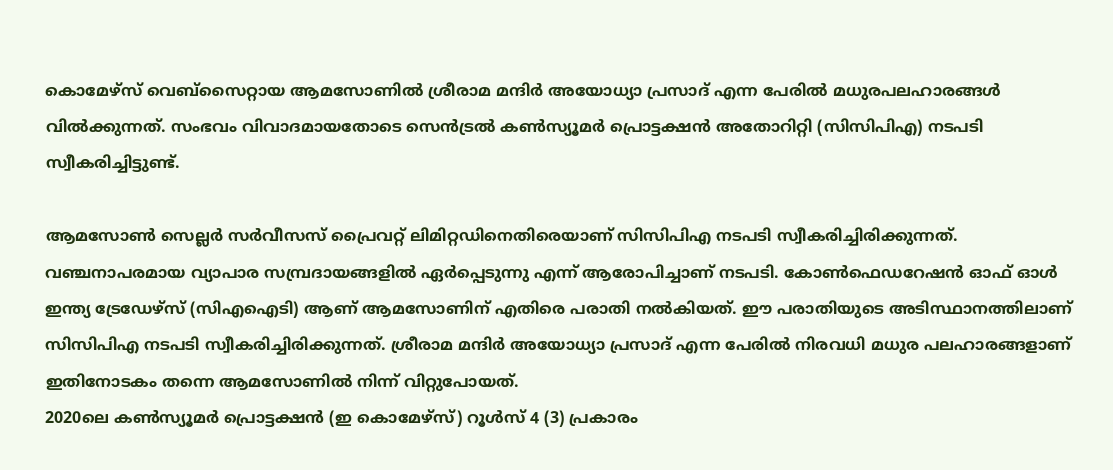കൊമേഴ്സ് വെബ്സൈറ്റായ ആമസോണിൽ ശ്രീരാമ മന്ദിർ അയോധ്യാ പ്രസാദ് എന്ന പേരിൽ മധുരപലഹാരങ്ങൾ വിൽക്കുന്നത്. സംഭവം വിവാദമായതോടെ സെൻട്രൽ കൺസ്യൂമർ പ്രൊട്ടക്ഷൻ അതോറിറ്റി (സിസിപിഎ) നടപടി സ്വീകരിച്ചിട്ടുണ്ട്.

ആമസോൺ സെല്ലർ സർവീസസ് പ്രൈവറ്റ് ലിമിറ്റഡിനെതിരെയാണ് സിസിപിഎ നടപടി സ്വീകരിച്ചിരിക്കുന്നത്. വഞ്ചനാപരമായ വ്യാപാര സമ്പ്രദായങ്ങളിൽ ഏർപ്പെടുന്നു എന്ന് ആരോപിച്ചാണ് നടപടി. കോൺഫെഡറേഷൻ ഓഫ് ഓൾ ഇന്ത്യ ട്രേഡേഴ്സ് (സിഎഐടി) ആണ് ആമസോണിന് എതിരെ പരാതി നൽകിയത്. ഈ പരാതിയുടെ അടിസ്ഥാനത്തിലാണ് സിസിപിഎ നടപടി സ്വീകരിച്ചിരിക്കുന്നത്. ശ്രീരാമ മന്ദിർ അയോധ്യാ പ്രസാദ് എന്ന പേരിൽ നിരവധി മധുര പലഹാരങ്ങളാണ് ഇതിനോടകം തന്നെ ആമസോണിൽ നിന്ന് വിറ്റുപോയത്.
2020ലെ കൺസ്യൂമർ പ്രൊട്ടക്ഷൻ (ഇ കൊമേഴ്സ്) റൂൾസ് 4 (3) പ്രകാരം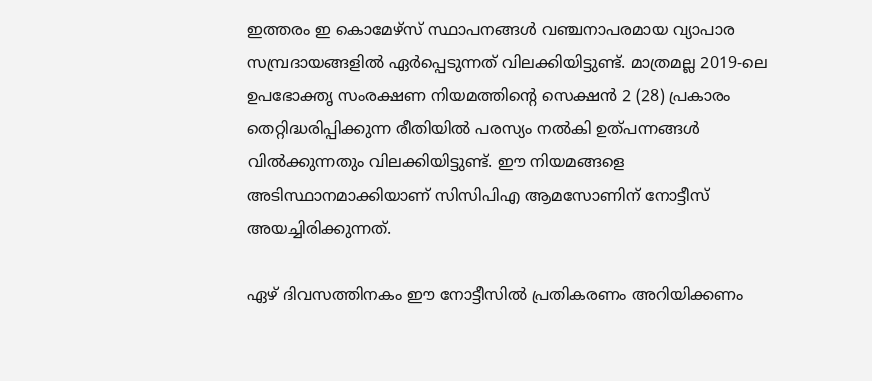ഇത്തരം ഇ കൊമേഴ്സ് സ്ഥാപനങ്ങൾ വഞ്ചനാപരമായ വ്യാപാര സമ്പ്രദായങ്ങളിൽ ഏർപ്പെടുന്നത് വിലക്കിയിട്ടുണ്ട്. മാത്രമല്ല 2019-ലെ ഉപഭോക്തൃ സംരക്ഷണ നിയമത്തിന്റെ സെക്ഷൻ 2 (28) പ്രകാരം തെറ്റിദ്ധരിപ്പിക്കുന്ന രീതിയിൽ പരസ്യം നൽകി ഉത്പന്നങ്ങൾ വിൽക്കുന്നതും വിലക്കിയിട്ടുണ്ട്. ഈ നിയമങ്ങളെ അടിസ്ഥാനമാക്കിയാണ് സിസിപിഎ ആമസോണിന് നോട്ടീസ് അയച്ചിരിക്കുന്നത്.

ഏഴ് ദിവസത്തിനകം ഈ നോട്ടീസിൽ പ്രതികരണം അറിയിക്കണം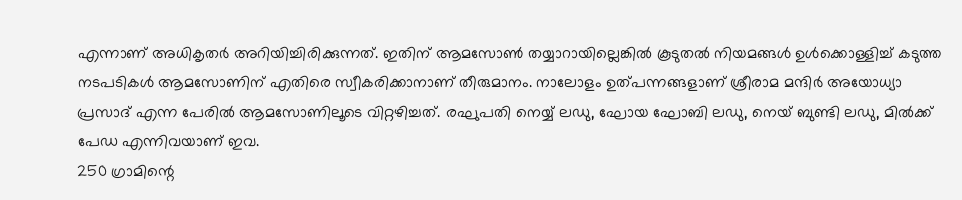എന്നാണ് അധികൃതർ അറിയിച്ചിരിക്കുന്നത്. ഇതിന് ആമസോൺ തയ്യാറായില്ലെങ്കിൽ കൂടുതൽ നിയമങ്ങൾ ഉൾക്കൊള്ളിച്ച് കടുത്ത നടപടികൾ ആമസോണിന് എതിരെ സ്വീകരിക്കാനാണ് തീരുമാനം. നാലോളം ഉത്പന്നങ്ങളാണ് ശ്രീരാമ മന്ദിർ അയോധ്യാ പ്രസാദ് എന്ന പേരിൽ ആമസോണിലൂടെ വിറ്റഴിച്ചത്. രഘുപതി നെയ്യ് ലഡു, ഘോയ ഘോബി ലഡു, നെയ് ബുണ്ടി ലഡു, മിൽക്ക് പേഡ എന്നിവയാണ് ഇവ.
250 ഗ്രാമിന്റെ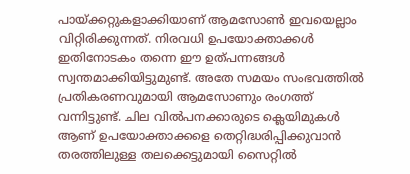പായ്ക്കറ്റുകളാക്കിയാണ് ആമസോൺ ഇവയെല്ലാം വിറ്റിരിക്കുന്നത്. നിരവധി ഉപയോക്താക്കൾ ഇതിനോടകം തന്നെ ഈ ഉത്പന്നങ്ങൾ സ്വന്തമാക്കിയിട്ടുമുണ്ട്. അതേ സമയം സംഭവത്തിൽ പ്രതികരണവുമായി ആമസോണും രംഗത്ത് വന്നിട്ടുണ്ട്. ചില വിൽപനക്കാരുടെ ക്ലെയിമുകൾ ആണ് ഉപയോക്താക്കളെ തെറ്റിദ്ധരിപ്പിക്കുവാൻ തരത്തിലുള്ള തലക്കെട്ടുമായി സൈറ്റിൽ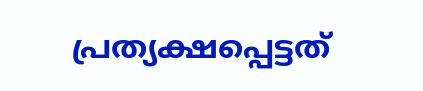പ്രത്യക്ഷപ്പെട്ടത്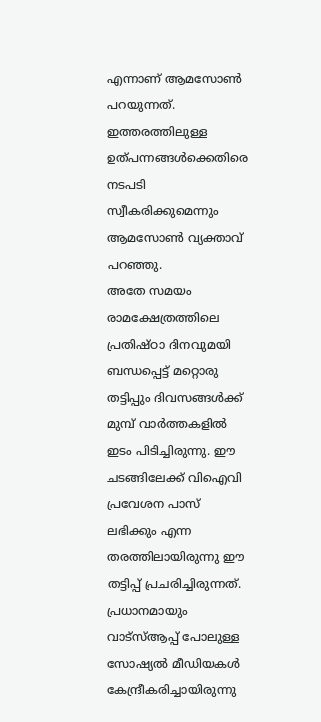എന്നാണ് ആമസോൺ പറയുന്നത്. ഇത്തരത്തിലുള്ള ഉത്പന്നങ്ങൾക്കെതിരെ നടപടി സ്വീകരിക്കുമെന്നും ആമസോൺ വ്യക്താവ് പറഞ്ഞു.
അതേ സമയം രാമക്ഷേത്രത്തിലെ പ്രതിഷ്ഠാ ദിനവുമയി ബന്ധപ്പെട്ട് മറ്റൊരു തട്ടിപ്പും ദിവസങ്ങൾക്ക് മുമ്പ് വാർത്തകളിൽ ഇടം പിടിച്ചിരുന്നു. ഈ ചടങ്ങിലേക്ക് വിഐവി പ്രവേശന പാസ് ലഭിക്കും എന്ന തരത്തിലായിരുന്നു ഈ തട്ടിപ്പ് പ്രചരിച്ചിരുന്നത്. പ്രധാനമായും വാട്സ്ആപ്പ് പോലുള്ള സോഷ്യൽ മീഡിയകൾ കേന്ദ്രീകരിച്ചായിരുന്നു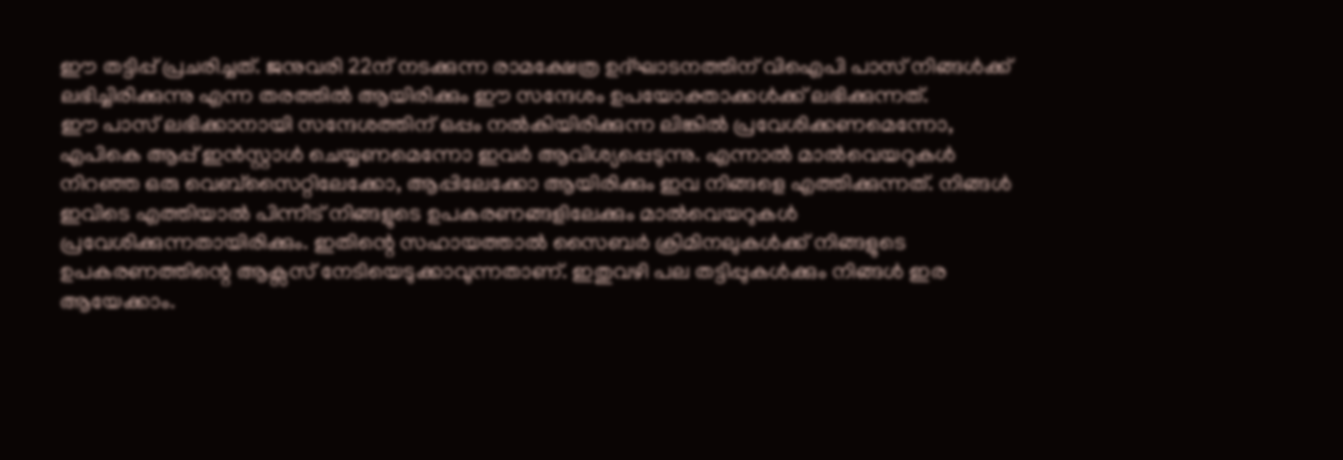ഈ തട്ടിപ്പ് പ്രചരിച്ചത്. ജനുവരി 22ന് നടക്കുന്ന രാമക്ഷേത്ര ഉദ്ഘാടനത്തിന് വിഐപി പാസ് നിങ്ങൾക്ക് ലഭിച്ചിരിക്കുന്നു എന്ന തരത്തിൽ ആയിരിക്കും ഈ സന്ദേശം ഉപയോക്താക്കൾക്ക് ലഭിക്കുന്നത്.
ഈ പാസ് ലഭിക്കാനായി സന്ദേശത്തിന് ഒപ്പം നൽകിയിരിക്കുന്ന ലിങ്കിൽ പ്രവേശിക്കണമെന്നോ, എപികെ ആപ്പ് ഇൻസ്റ്റാൾ ചെയ്യണമെന്നോ ഇവർ ആവിശ്യപ്പെടുന്നു. എന്നാൽ മാൽവെയറുകൾ നിറഞ്ഞ ഒരു വെബ്സൈറ്റിലേക്കോ, ആപ്പിലേക്കോ ആയിരിക്കും ഇവ നിങ്ങളെ എത്തിക്കുന്നത്. നിങ്ങൾ ഇവിടെ എത്തിയാൽ പിന്നീട് നിങ്ങളുടെ ഉപകരണങ്ങളിലേക്കും മാൽവെയറുകൾ പ്രവേശിക്കുന്നതായിരിക്കും. ഇതിന്റെ സഹായത്താൽ സൈബർ ക്രിമിനലുകൾക്ക് നിങ്ങളുടെ ഉപകരണത്തിന്റെ ആക്സസ് നേടിയെടുക്കാവുന്നതാണ്. ഇതുവഴി പല തട്ടിപ്പുകൾക്കും നിങ്ങൾ ഇര ആയേക്കാം.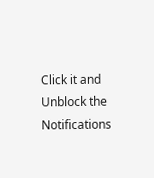Click it and Unblock the Notifications